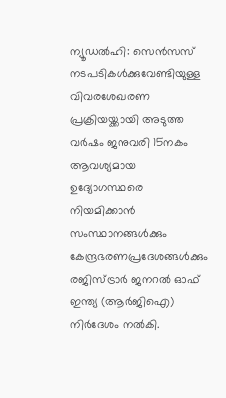ന്യൂഡൽഹി: സെൻസസ് നടപടികൾക്കുവേണ്ടിയുള്ള വിവരശേഖരണ പ്രക്രിയയ്ക്കായി അടുത്ത വർഷം ജനുവരി 15നകം ആവശ്യമായ ഉദ്യോഗസ്ഥരെ നിയമിക്കാൻ സംസ്ഥാനങ്ങൾക്കും കേന്ദ്രഭരണപ്രദേശങ്ങൾക്കും രജിസ്ട്രാർ ജനറൽ ഓഫ് ഇന്ത്യ (ആർജിഐ) നിർദേശം നൽകി.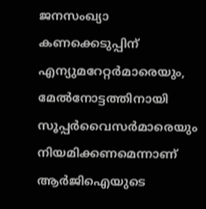ജനസംഖ്യാ കണക്കെടുപ്പിന് എന്യുമറേറ്റർമാരെയും, മേൽനോട്ടത്തിനായി സൂപ്പർവൈസർമാരെയും നിയമിക്കണമെന്നാണ് ആർജിഐയുടെ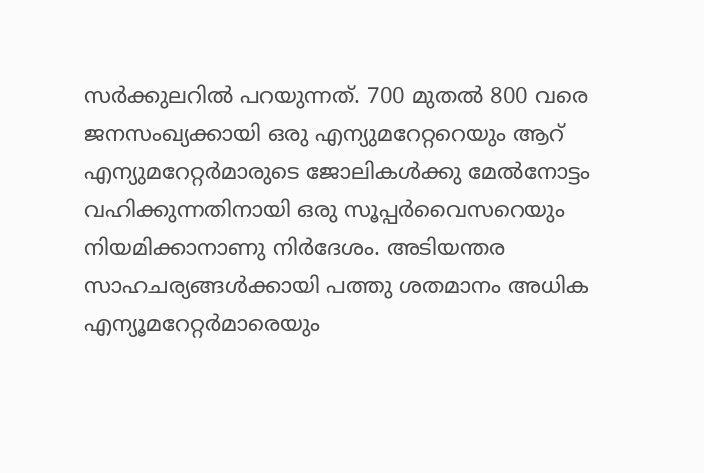സർക്കുലറിൽ പറയുന്നത്. 700 മുതൽ 800 വരെ ജനസംഖ്യക്കായി ഒരു എന്യുമറേറ്ററെയും ആറ് എന്യുമറേറ്റർമാരുടെ ജോലികൾക്കു മേൽനോട്ടം വഹിക്കുന്നതിനായി ഒരു സൂപ്പർവൈസറെയും നിയമിക്കാനാണു നിർദേശം. അടിയന്തര സാഹചര്യങ്ങൾക്കായി പത്തു ശതമാനം അധിക എന്യൂമറേറ്റർമാരെയും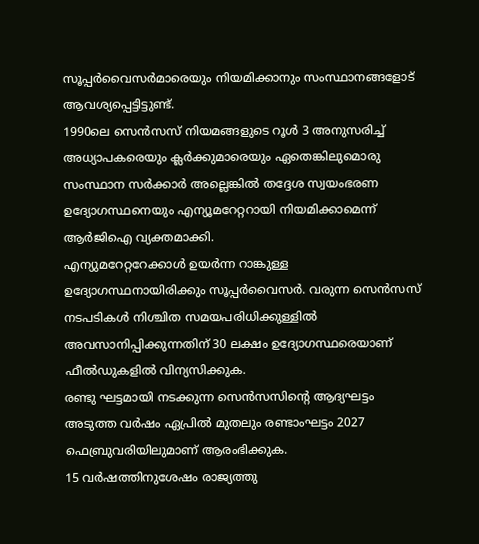സൂപ്പർവൈസർമാരെയും നിയമിക്കാനും സംസ്ഥാനങ്ങളോട് ആവശ്യപ്പെട്ടിട്ടുണ്ട്.
1990ലെ സെൻസസ് നിയമങ്ങളുടെ റൂൾ 3 അനുസരിച്ച് അധ്യാപകരെയും ക്ലർക്കുമാരെയും ഏതെങ്കിലുമൊരു സംസ്ഥാന സർക്കാർ അല്ലെങ്കിൽ തദ്ദേശ സ്വയംഭരണ ഉദ്യോഗസ്ഥനെയും എന്യൂമറേറ്ററായി നിയമിക്കാമെന്ന് ആർജിഐ വ്യക്തമാക്കി.
എന്യുമറേറ്ററേക്കാൾ ഉയർന്ന റാങ്കുള്ള ഉദ്യോഗസ്ഥനായിരിക്കും സൂപ്പർവൈസർ. വരുന്ന സെൻസസ് നടപടികൾ നിശ്ചിത സമയപരിധിക്കുള്ളിൽ അവസാനിപ്പിക്കുന്നതിന് 30 ലക്ഷം ഉദ്യോഗസ്ഥരെയാണ് ഫീൽഡുകളിൽ വിന്യസിക്കുക.
രണ്ടു ഘട്ടമായി നടക്കുന്ന സെൻസസിന്റെ ആദ്യഘട്ടം അടുത്ത വർഷം ഏപ്രിൽ മുതലും രണ്ടാംഘട്ടം 2027 ഫെബ്രുവരിയിലുമാണ് ആരംഭിക്കുക.
15 വർഷത്തിനുശേഷം രാജ്യത്തു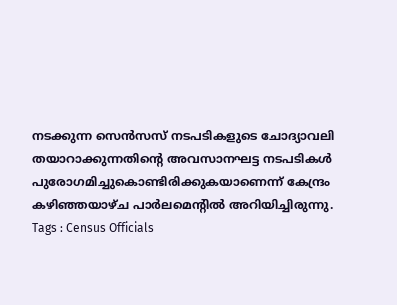നടക്കുന്ന സെൻസസ് നടപടികളുടെ ചോദ്യാവലി തയാറാക്കുന്നതിന്റെ അവസാനഘട്ട നടപടികൾ പുരോഗമിച്ചുകൊണ്ടിരിക്കുകയാണെന്ന് കേന്ദ്രം കഴിഞ്ഞയാഴ്ച പാർലമെന്റിൽ അറിയിച്ചിരുന്നു.
Tags : Census Officials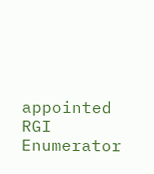appointed RGI Enumerator